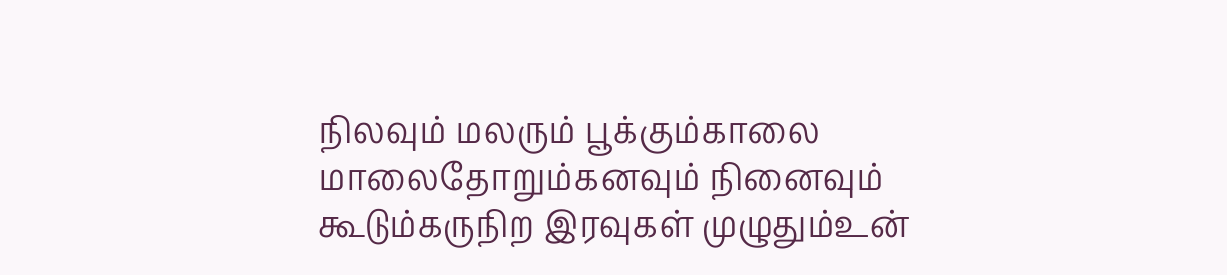நிலவும் மலரும் பூக்கும்காலை மாலைதோறும்கனவும் நினைவும் கூடும்கருநிற இரவுகள் முழுதும்உன்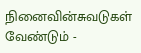நினைவின்சுவடுகள் வேண்டும் -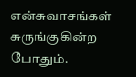என்சுவாசங்கள் சுருங்குகின்ற போதும்.